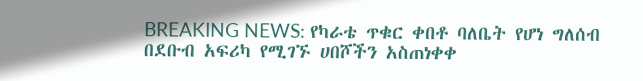BREAKING NEWS: የካራቴ ጥቁር ቀበቶ ባለቤት የሆነ ግለሰብ በደቡብ አፍሪካ የሚገኙ ሀበሾችን አስጠነቀቀ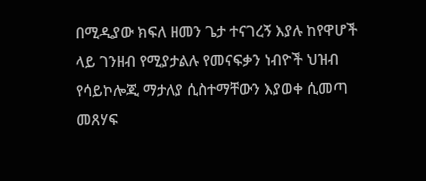በሚዲያው ክፍለ ዘመን ጌታ ተናገረኝ እያሉ ከየዋሆች ላይ ገንዘብ የሚያታልሉ የመናፍቃን ነብዮች ህዝብ የሳይኮሎጂ ማታለያ ሲስተማቸውን እያወቀ ሲመጣ መጸሃፍ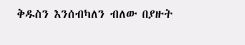ቅዱስን እንሰብካለን ብለው በያዙት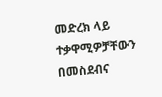መድረክ ላይ ተቃዋሚዎቻቸውን በመስደብና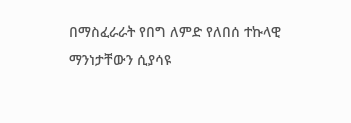በማስፈራራት የበግ ለምድ የለበሰ ተኩላዊ ማንነታቸውን ሲያሳዩ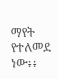ማየት የተለመደ ነው፥፥